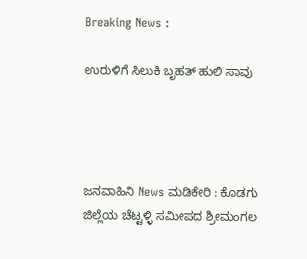Breaking News :

ಉರುಳಿಗೆ ಸಿಲುಕಿ ಬೃಹತ್ ಹುಲಿ ಸಾವು




ಜನವಾಹಿನಿ News ಮಡಿಕೇರಿ : ಕೊಡಗು ಜಿಲ್ಲೆಯ ಚೆಟ್ಟಳ್ಳಿ ಸಮೀಪದ ಶ್ರೀಮಂಗಲ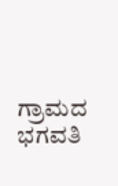ಗ್ರಾಮದ ಭಗವತಿ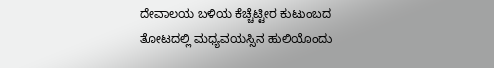ದೇವಾಲಯ ಬಳಿಯ ಕೆಚ್ಚೆಟ್ಟೀರ ಕುಟುಂಬದ ತೋಟದಲ್ಲಿ ಮಧ್ಯವಯಸ್ಸಿನ ಹುಲಿಯೊಂದು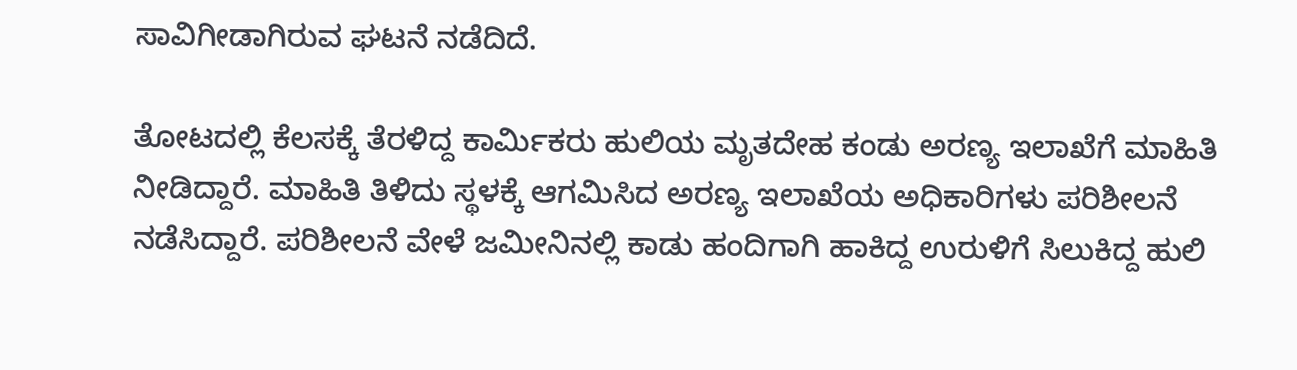ಸಾವಿಗೀಡಾಗಿರುವ ಘಟನೆ ನಡೆದಿದೆ.

ತೋಟದಲ್ಲಿ ಕೆಲಸಕ್ಕೆ ತೆರಳಿದ್ದ ಕಾರ್ಮಿಕರು ಹುಲಿಯ ಮೃತದೇಹ ಕಂಡು ಅರಣ್ಯ ಇಲಾಖೆಗೆ ಮಾಹಿತಿ ನೀಡಿದ್ದಾರೆ. ಮಾಹಿತಿ ತಿಳಿದು ಸ್ಥಳಕ್ಕೆ ಆಗಮಿಸಿದ ಅರಣ್ಯ ಇಲಾಖೆಯ ಅಧಿಕಾರಿಗಳು ಪರಿಶೀಲನೆ ನಡೆಸಿದ್ದಾರೆ. ಪರಿಶೀಲನೆ ವೇಳೆ ಜಮೀನಿನಲ್ಲಿ ಕಾಡು ಹಂದಿಗಾಗಿ ಹಾಕಿದ್ದ ಉರುಳಿಗೆ ಸಿಲುಕಿದ್ದ ಹುಲಿ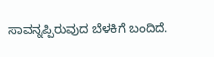ಸಾವನ್ನಪ್ಪಿರುವುದ ಬೆಳಕಿಗೆ ಬಂದಿದೆ.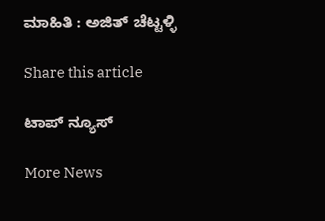ಮಾಹಿತಿ : ಅಜಿತ್ ಚೆಟ್ಟಳ್ಳಿ

Share this article

ಟಾಪ್ ನ್ಯೂಸ್

More News